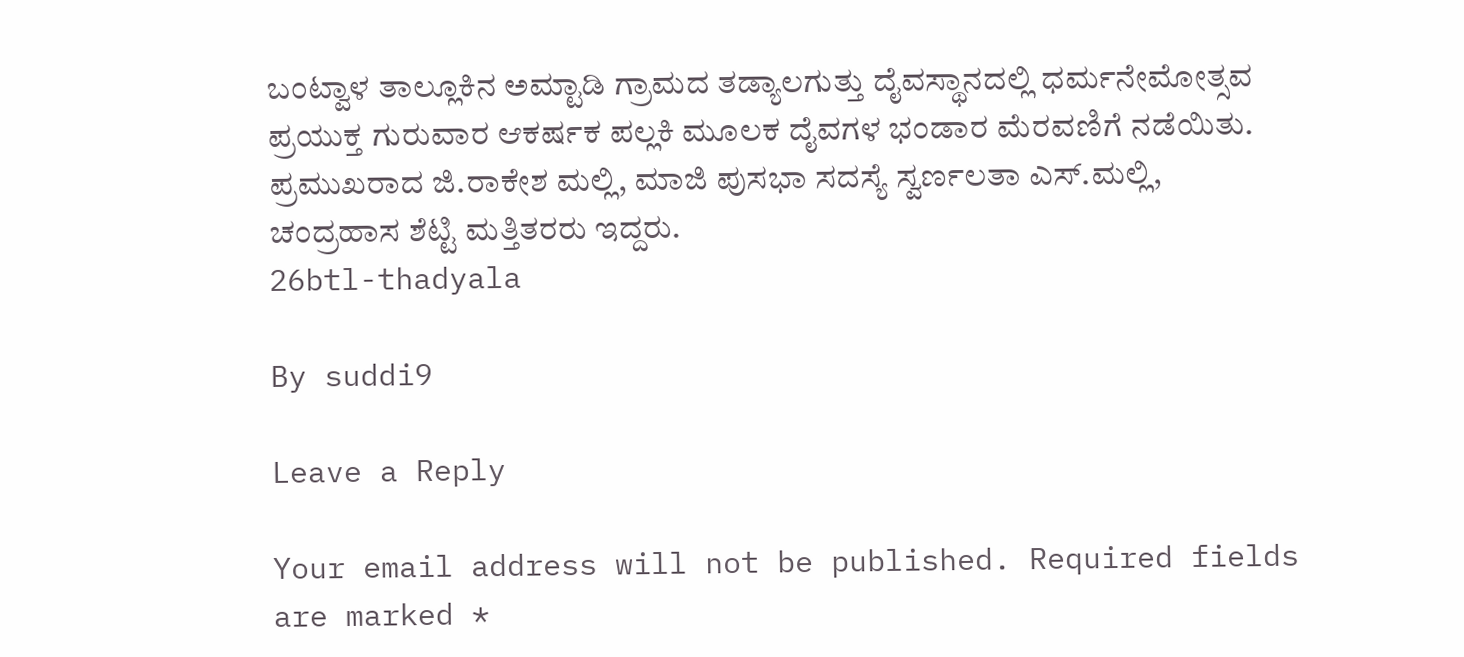ಬಂಟ್ವಾಳ ತಾಲ್ಲೂಕಿನ ಅಮ್ಟಾಡಿ ಗ್ರಾಮದ ತಡ್ಯಾಲಗುತ್ತು ದೈವಸ್ಥಾನದಲ್ಲಿ ಧರ್ಮನೇಮೋತ್ಸವ ಪ್ರಯುಕ್ತ ಗುರುವಾರ ಆಕರ್ಷಕ ಪಲ್ಲಕಿ ಮೂಲಕ ದೈವಗಳ ಭಂಡಾರ ಮೆರವಣಿಗೆ ನಡೆಯಿತು. ಪ್ರಮುಖರಾದ ಜಿ.ರಾಕೇಶ ಮಲ್ಲಿ, ಮಾಜಿ ಪುಸಭಾ ಸದಸ್ಯೆ ಸ್ವರ್ಣಲತಾ ಎಸ್.ಮಲ್ಲಿ, ಚಂದ್ರಹಾಸ ಶೆಟ್ಟಿ ಮತ್ತಿತರರು ಇದ್ದರು.
26btl-thadyala

By suddi9

Leave a Reply

Your email address will not be published. Required fields are marked *